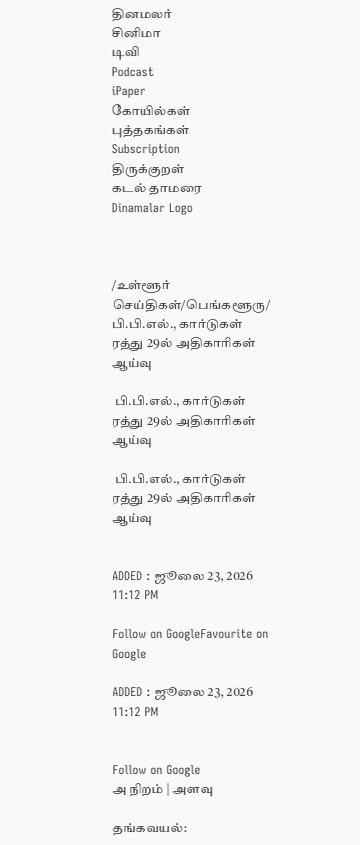தினமலர்
சினிமா
டிவி
Podcast
iPaper
கோயில்கள்
புத்தகங்கள்
Subscription
திருக்குறள்
கடல் தாமரை
Dinamalar Logo



/உள்ளூர் செய்திகள்/பெங்களூரு/ பி.பி.எல்., கார்டுகள் ரத்து 29ல் அதிகாரிகள் ஆய்வு

 பி.பி.எல்., கார்டுகள் ரத்து 29ல் அதிகாரிகள் ஆய்வு

 பி.பி.எல்., கார்டுகள் ரத்து 29ல் அதிகாரிகள் ஆய்வு


ADDED : ஜூலை 23, 2026 11:12 PM

Follow on GoogleFavourite on Google

ADDED : ஜூலை 23, 2026 11:12 PM


Follow on Google
அ நிறம் | அளவு

தங்கவயல்: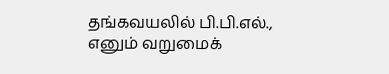தங்கவயலில் பி.பி.எல்., எனும் வறுமைக்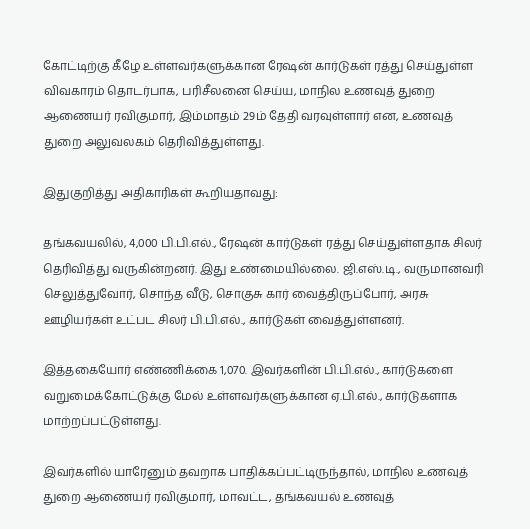கோட்டிற்கு கீழே உள்ளவர்களுக்கான ரேஷன் கார்டுகள் ரத்து செய்துள்ள விவகாரம் தொடர்பாக, பரிசீலனை செய்ய, மாநில உணவுத் துறை ஆணையர் ரவிகுமார், இம்மாதம் 29ம் தேதி வரவுள்ளார் என, உணவுத் துறை அலுவலகம் தெரிவித்துள்ளது.

இதுகுறித்து அதிகாரிகள் கூறியதாவது:

தங்கவயலில், 4,000 பி.பி.எல்., ரேஷன் கார்டுகள் ரத்து செய்துள்ளதாக சிலர் தெரிவித்து வருகின்றனர். இது உண்மையில்லை. ஜி.எஸ்.டி., வருமானவரி செலுத்துவோர், சொந்த வீடு, சொகுசு கார் வைத்திருப்போர், அரசு ஊழியர்கள் உட்பட சிலர் பி.பி.எல்., கார்டுகள் வைத்துள்ளனர்.

இத்தகையோர் எண்ணிக்கை 1,070. இவர்களின் பி.பி.எல்., கார்டுகளை வறுமைக்கோட்டுக்கு மேல் உள்ளவர்களுக்கான ஏ.பி.எல்., கார்டுகளாக மாற்றப்பட்டுள்ளது.

இவர்களில் யாரேனும் தவறாக பாதிக்கப்பட்டிருந்தால், மாநில உணவுத் துறை ஆணையர் ரவிகுமார், மாவட்ட, தங்கவயல் உணவுத்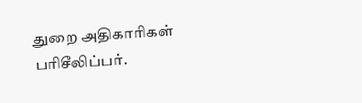துறை அதிகாரிகள் பரிசீலிப்பர்.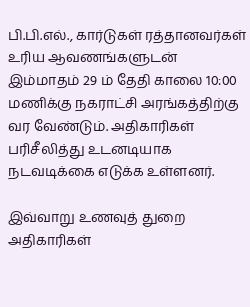பி.பி.எல்., கார்டுகள் ரத்தானவர்கள் உரிய ஆவணங்களுடன் இம்மாதம் 29 ம் தேதி காலை 10:00 மணிக்கு நகராட்சி அரங்கத்திற்கு வர வேண்டும். அதிகாரிகள் பரிசீலித்து உடனடியாக நடவடிக்கை எடுக்க உள்ளனர்.

இவ்வாறு உணவுத் துறை அதிகாரிகள்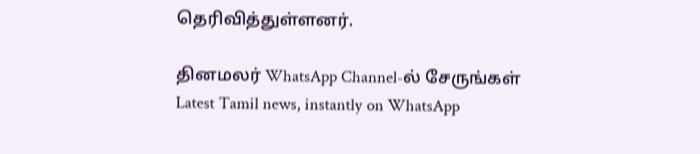தெரிவித்துள்ளனர்.

தினமலர் WhatsApp Channel-ல் சேருங்கள்
Latest Tamil news, instantly on WhatsApp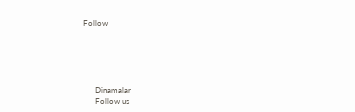Follow





      Dinamalar
      Follow us